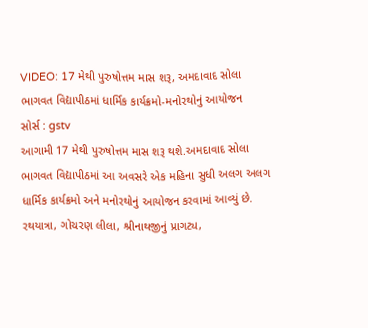VIDEO: 17 મેથી પુરુષોત્તમ માસ શરૂ, અમદાવાદ સોલા ભાગવત વિદ્યાપીઠમાં ધાર્મિક કાર્યક્રમો-મનોરથોનું આયોજન
સોર્સ : gstv
આગામી 17 મેથી પુરુષોત્તમ માસ શરૂ થશે.અમદાવાદ સોલા ભાગવત વિદ્યાપીઠમાં આ અવસરે એક મહિના સુધી અલગ અલગ ધાર્મિક કાર્યક્રમો અને મનોરથોનું આયોજન કરવામાં આવ્યું છે. રથયાત્રા, ગોચરણ લીલા, શ્રીનાથજીનું પ્રાગટ્ય,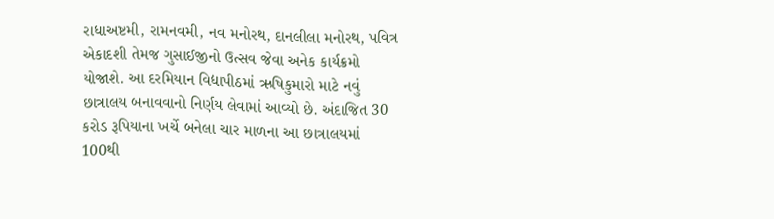રાધાઅષ્ટમી, રામનવમી, નવ મનોરથ, દાનલીલા મનોરથ, પવિત્ર એકાદશી તેમજ ગુસાઈજીનો ઉત્સવ જેવા અનેક કાર્યક્રમો યોજાશે. આ દરમિયાન વિદ્યાપીઠમાં ઋષિકુમારો માટે નવું છાત્રાલય બનાવવાનો નિર્ણય લેવામાં આવ્યો છે. અંદાજિત 30 કરોડ રૂપિયાના ખર્ચે બનેલા ચાર માળના આ છાત્રાલયમાં 100થી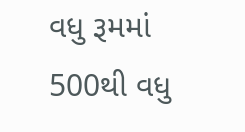વધુ રૂમમાં 500થી વધુ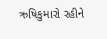ઋષિકુમારો રહીને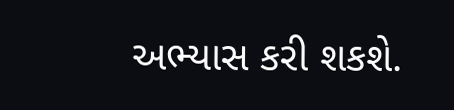અભ્યાસ કરી શકશે.